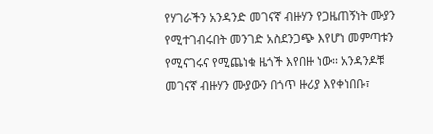የሃገራችን አንዳንድ መገናኛ ብዙሃን የጋዜጠኝነት ሙያን የሚተገብሩበት መንገድ አስደንጋጭ እየሆነ መምጣቱን የሚናገሩና የሚጨነቁ ዜጎች እየበዙ ነው፡፡ አንዳንዶቹ መገናኛ ብዙሃን ሙያውን በጎጥ ዙሪያ እየቀነበቡ፣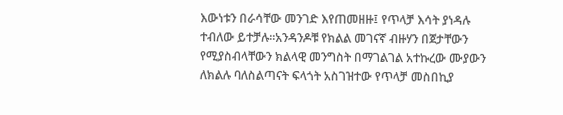እውነቱን በራሳቸው መንገድ እየጠመዘዙ፤ የጥላቻ እሳት ያነዳሉ ተብለው ይተቻሉ፡፡አንዳንዶቹ የክልል መገናኛ ብዙሃን በጀታቸውን የሚያስብላቸውን ክልላዊ መንግስት በማገልገል አተኩረው ሙያውን ለክልሉ ባለስልጣናት ፍላጎት አስገዝተው የጥላቻ መስበኪያ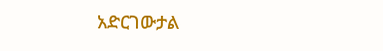አድርገውታል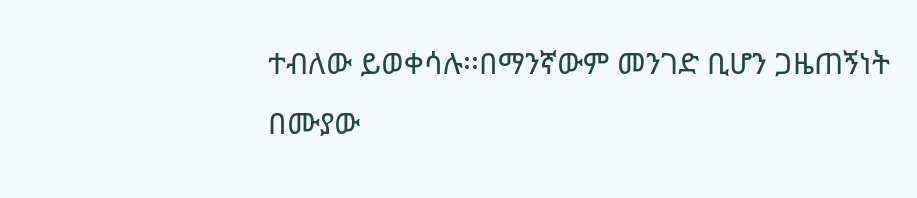ተብለው ይወቀሳሉ፡፡በማንኛውም መንገድ ቢሆን ጋዜጠኝነት በሙያው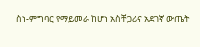ስነ-ምግባር የማይመራ ከሆነ አስቸጋሪና አደገኛ ውጤት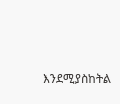እንደሚያስከትል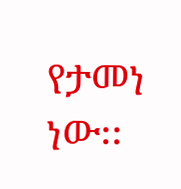የታመነ ነው፡፡